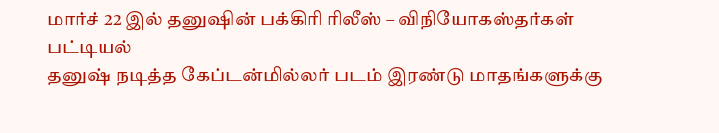மார்ச் 22 இல் தனுஷின் பக்கிரி ரிலீஸ் – விநியோகஸ்தர்கள் பட்டியல்
தனுஷ் நடித்த கேப்டன்மில்லர் படம் இரண்டு மாதங்களுக்கு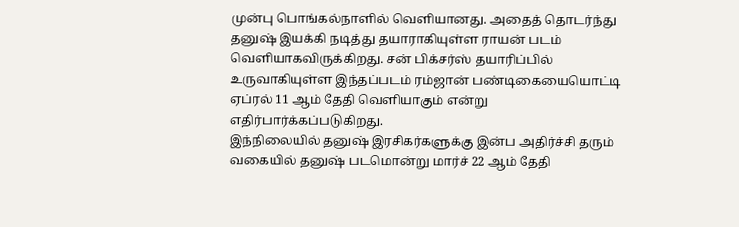முன்பு பொங்கல்நாளில் வெளியானது. அதைத் தொடர்ந்து தனுஷ் இயக்கி நடித்து தயாராகியுள்ள ராயன் படம் வெளியாகவிருக்கிறது. சன் பிக்சர்ஸ் தயாரிப்பில் உருவாகியுள்ள இந்தப்படம் ரம்ஜான் பண்டிகையையொட்டி ஏப்ரல் 11 ஆம் தேதி வெளியாகும் என்று எதிர்பார்க்கப்படுகிறது.
இந்நிலையில் தனுஷ் இரசிகர்களுக்கு இன்ப அதிர்ச்சி தரும் வகையில் தனுஷ் படமொன்று மார்ச் 22 ஆம் தேதி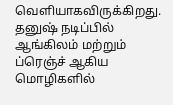வெளியாகவிருக்கிறது.
தனுஷ் நடிப்பில் ஆங்கிலம் மற்றும் ப்ரெஞ்ச் ஆகிய மொழிகளில்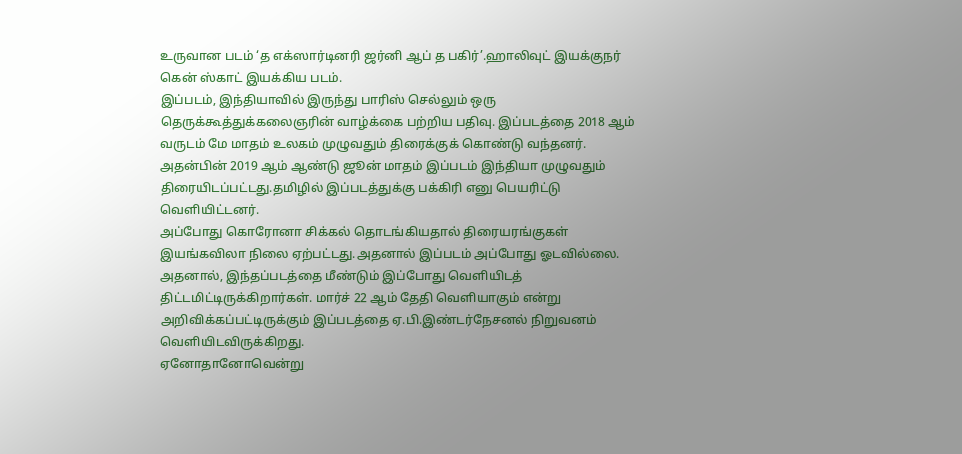உருவான படம் ‘த எக்ஸார்டினரி ஜர்னி ஆப் த பகிர்’.ஹாலிவுட் இயக்குநர் கென் ஸ்காட் இயக்கிய படம்.
இப்படம், இந்தியாவில் இருந்து பாரிஸ் செல்லும் ஒரு தெருக்கூத்துக்கலைஞரின் வாழ்க்கை பற்றிய பதிவு. இப்படத்தை 2018 ஆம் வருடம் மே மாதம் உலகம் முழுவதும் திரைக்குக் கொண்டு வந்தனர்.
அதன்பின் 2019 ஆம் ஆண்டு ஜூன் மாதம் இப்படம் இந்தியா முழுவதும் திரையிடப்பட்டது.தமிழில் இப்படத்துக்கு பக்கிரி எனு பெயரிட்டு வெளியிட்டனர்.
அப்போது கொரோனா சிக்கல் தொடங்கியதால் திரையரங்குகள் இயங்கவிலா நிலை ஏற்பட்டது.அதனால் இப்படம் அப்போது ஓடவில்லை.
அதனால், இந்தப்படத்தை மீண்டும் இப்போது வெளியிடத் திட்டமிட்டிருக்கிறார்கள். மார்ச் 22 ஆம் தேதி வெளியாகும் என்று அறிவிக்கப்பட்டிருக்கும் இப்படத்தை ஏ.பி.இண்டர்நேசனல் நிறுவனம் வெளியிடவிருக்கிறது.
ஏனோதானோவென்று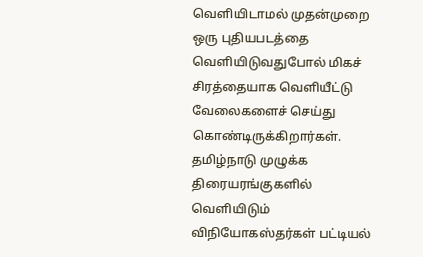வெளியிடாமல் முதன்முறை ஒரு புதியபடத்தை வெளியிடுவதுபோல் மிகச் சிரத்தையாக வெளியீட்டு வேலைகளைச் செய்து கொண்டிருக்கிறார்கள்.
தமிழ்நாடு முழுக்க திரையரங்குகளில் வெளியிடும் விநியோகஸ்தர்கள் பட்டியல்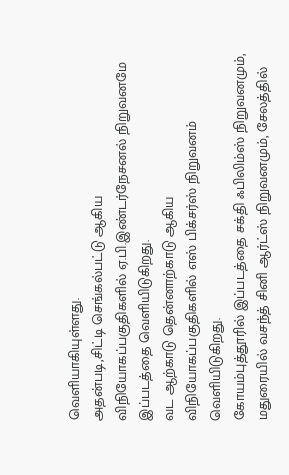வெளியாகியுள்ளது.
அதன்படி,சிட்டி செங்கல்பட்டு ஆகிய விநியோகப்பகுதிகளில் ஏ.பி.இண்டர்நேசனல் நிறுவனமே இப்படத்தை வெளியிடுகிறது.
வட ஆற்காடு தென்னாற்காடு ஆகிய விநியோகப்பகுதிகளில் எஸ் பிக்சர்ஸ் நிறுவனம் வெளியிடுகிறது.
கோயம்புத்தூரில் இப்படத்தை சக்தி ஃபிலிம்ஸ் நிறுவனமும், மதுரையில் வசந்த் சினி ஆர்ட்ஸ் நிறுவனமும், சேலத்தில்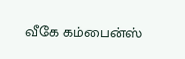வீகே கம்பைன்ஸ்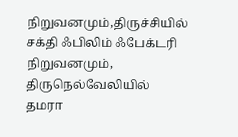நிறுவனமும்,திருச்சியில் சக்தி ஃபிலிம் ஃபேக்டரி நிறுவனமும், திருநெல்வேலியில் தமரா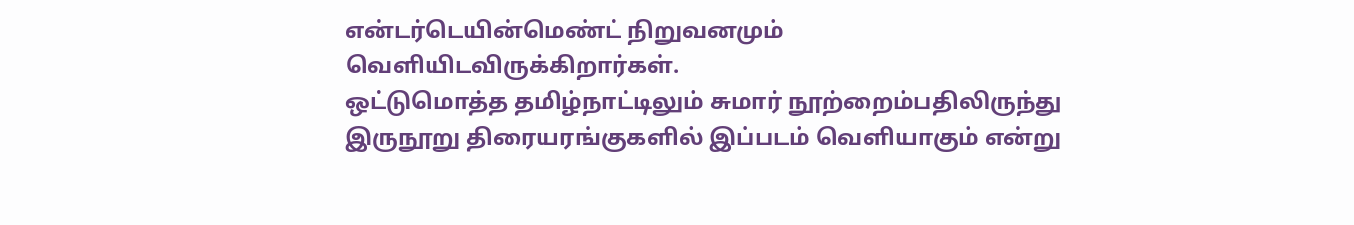என்டர்டெயின்மெண்ட் நிறுவனமும் வெளியிடவிருக்கிறார்கள்.
ஒட்டுமொத்த தமிழ்நாட்டிலும் சுமார் நூற்றைம்பதிலிருந்து இருநூறு திரையரங்குகளில் இப்படம் வெளியாகும் என்று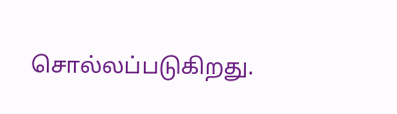சொல்லப்படுகிறது.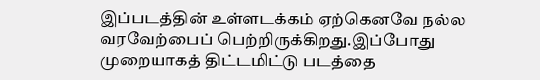இப்படத்தின் உள்ளடக்கம் ஏற்கெனவே நல்ல வரவேற்பைப் பெற்றிருக்கிறது.இப்போது முறையாகத் திட்டமிட்டு படத்தை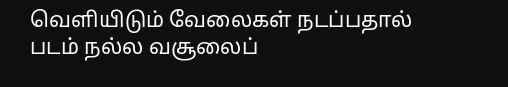வெளியிடும் வேலைகள் நடப்பதால் படம் நல்ல வசூலைப்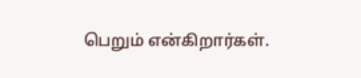பெறும் என்கிறார்கள்.